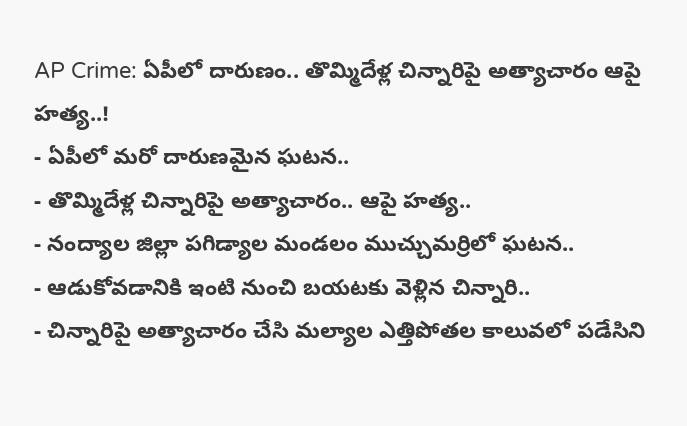AP Crime: ఏపీలో దారుణం.. తొమ్మిదేళ్ల చిన్నారిపై అత్యాచారం ఆపై హత్య..!
- ఏపీలో మరో దారుణమైన ఘటన..
- తొమ్మిదేళ్ల చిన్నారిపై అత్యాచారం.. ఆపై హత్య..
- నంద్యాల జిల్లా పగిడ్యాల మండలం ముచ్చుమర్రిలో ఘటన..
- ఆడుకోవడానికి ఇంటి నుంచి బయటకు వెళ్లిన చిన్నారి..
- చిన్నారిపై అత్యాచారం చేసి మల్యాల ఎత్తిపోతల కాలువలో పడేసిని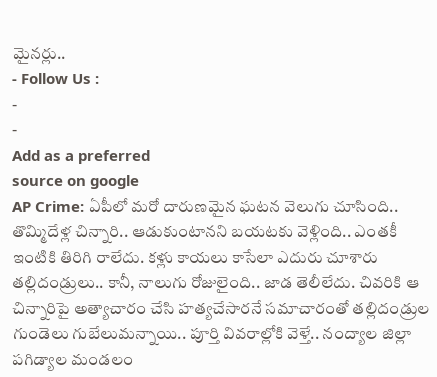మైనర్లు..
- Follow Us :
-
-
Add as a preferred
source on google
AP Crime: ఏపీలో మరో దారుణమైన ఘటన వెలుగు చూసింది.. తొమ్మిదేళ్ల చిన్నారి.. ఆడుకుంటానని బయటకు వెళ్లింది.. ఎంతకీ ఇంటికి తిరిగి రాలేదు. కళ్లు కాయలు కాసేలా ఎదురు చూశారు తల్లిదండ్రులు.. కానీ, నాలుగు రోజులైంది.. జాడ తెలీలేదు. చివరికి ఆ చిన్నారిపై అత్యాచారం చేసి హత్యచేసారనే సమాచారంతో తల్లిదండ్రుల గుండెలు గుబేలుమన్నాయి.. పూర్తి వివరాల్లోకి వెళ్తే.. నంద్యాల జిల్లా పగిడ్యాల మండలం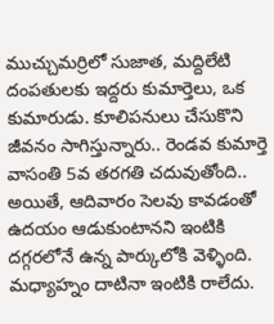ముచ్చుమర్రిలో సుజాత, మద్దిలేటి దంపతులకు ఇద్దరు కుమార్తెలు, ఒక కుమారుడు. కూలిపనులు చేసుకొని జీవనం సాగిస్తున్నారు.. రెండవ కుమార్తె వాసంతి 5వ తరగతి చదువుతోంది.. అయితే, ఆదివారం సెలవు కావడంతో ఉదయం ఆడుకుంటానని ఇంటికి దగ్గరలోనే ఉన్న పార్కులోకి వెళ్ళింది. మధ్యాహ్నం దాటినా ఇంటికి రాలేదు.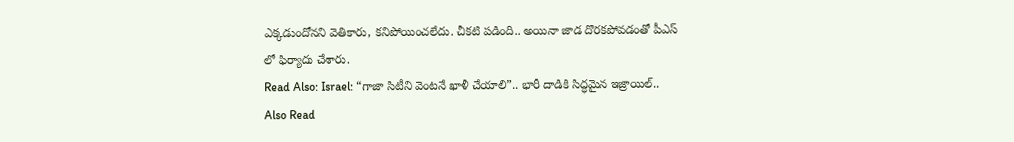ఎక్కడుందోనని వెతికారు, కనిపోయించలేదు. చీకటి పడింది.. అయినా జాడ దొరకపోవడంతో పీఎస్ లో ఫిర్యాదు చేశారు.
Read Also: Israel: “గాజా సిటీని వెంటనే ఖాళీ చేయాలి”.. భారీ దాడికి సిద్ధమైన ఇజ్రాయిల్..
Also Read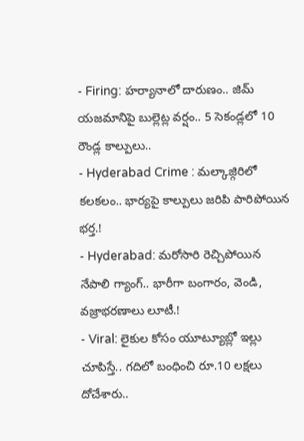- Firing: హర్యానాలో దారుణం.. జిమ్ యజమానిపై బుల్లెట్ల వర్షం.. 5 సెకండ్లలో 10 రౌండ్ల కాల్పులు..
- Hyderabad Crime : మల్కాజ్గిరిలో కలకలం.. భార్యపై కాల్పులు జరిపి పారిపోయిన భర్త.!
- Hyderabad: మరోసారి రెచ్చిపోయిన నేపాలి గ్యాంగ్.. భారీగా బంగారం, వెండి, వజ్రాభరణాలు లూటీ.!
- Viral: లైకుల కోసం యూట్యూబ్లో ఇల్లు చూపిస్తే.. గదిలో బంధించి రూ.10 లక్షలు దోచేశారు..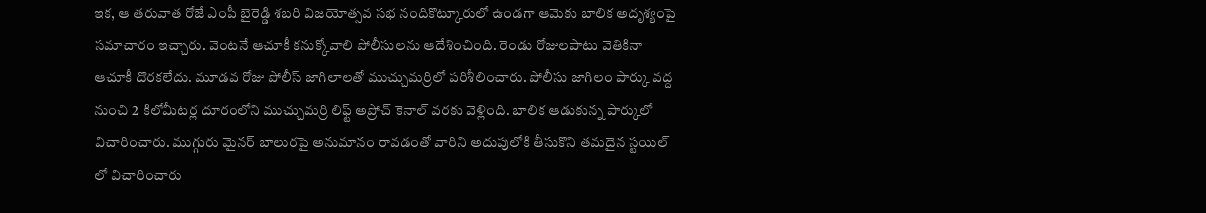ఇక, ఆ తరువాత రోజే ఎంపీ బైరెడ్డి శబరి విజయోత్సవ సభ నందికొట్కూరులో ఉండగా ఆమెకు బాలిక అదృశ్యంపై సమాచారం ఇచ్చారు. వెంటనే ఆచూకీ కనుక్కోవాలి పోలీసులను ఆదేశించింది. రెండు రోజులపాటు వెతికినా ఆచూకీ దొరకలేదు. మూడవ రోజు పోలీస్ జాగిలాలతో ముచ్చుమర్రిలో పరిశీలించారు. పోలీసు జాగిలం పార్కు వద్ద నుంచి 2 కిలోమీటర్ల దూరంలోని ముచ్చుమర్రి లిఫ్ట్ అప్రోచ్ కెనాల్ వరకు వెళ్లింది. బాలిక ఆడుకున్న పార్కులో విచారించారు. ముగ్గురు మైనర్ బాలురపై అనుమానం రావడంతో వారిని అదుపులోకి తీసుకొని తమదైన స్టయిల్ లో విచారించారు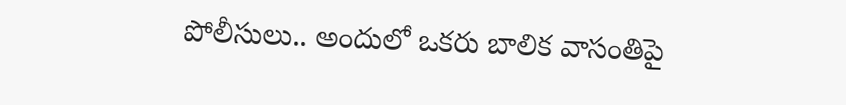పోలీసులు.. అందులో ఒకరు బాలిక వాసంతిపై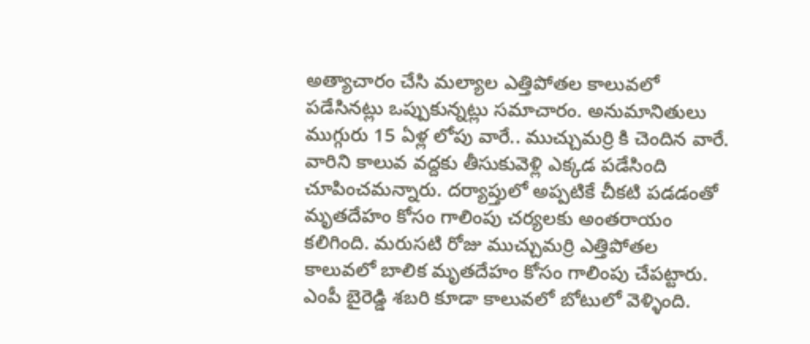అత్యాచారం చేసి మల్యాల ఎత్తిపోతల కాలువలో పడేసినట్లు ఒప్పుకున్నట్లు సమాచారం. అనుమానితులు ముగ్గురు 15 ఏళ్ల లోపు వారే.. ముచ్చుమర్రి కి చెందిన వారే. వారిని కాలువ వద్దకు తీసుకువెళ్లి ఎక్కడ పడేసింది చూపించమన్నారు. దర్యాప్తులో అప్పటికే చీకటి పడడంతో మృతదేహం కోసం గాలింపు చర్యలకు అంతరాయం కలిగింది. మరుసటి రోజు ముచ్చుమర్రి ఎత్తిపోతల కాలువలో బాలిక మృతదేహం కోసం గాలింపు చేపట్టారు. ఎంపీ బైరెడ్డి శబరి కూడా కాలువలో బోటులో వెళ్ళింది.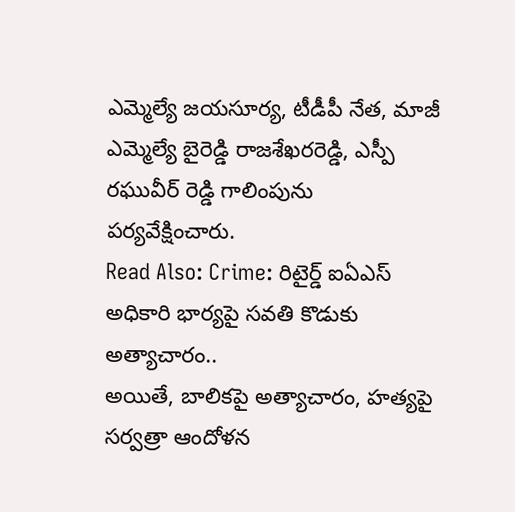ఎమ్మెల్యే జయసూర్య, టీడీపీ నేత, మాజీ ఎమ్మెల్యే బైరెడ్డి రాజశేఖరరెడ్డి, ఎస్పీ రఘువీర్ రెడ్డి గాలింపును పర్యవేక్షించారు.
Read Also: Crime: రిటైర్డ్ ఐఏఎస్ అధికారి భార్యపై సవతి కొడుకు అత్యాచారం..
అయితే, బాలికపై అత్యాచారం, హత్యపై సర్వత్రా ఆందోళన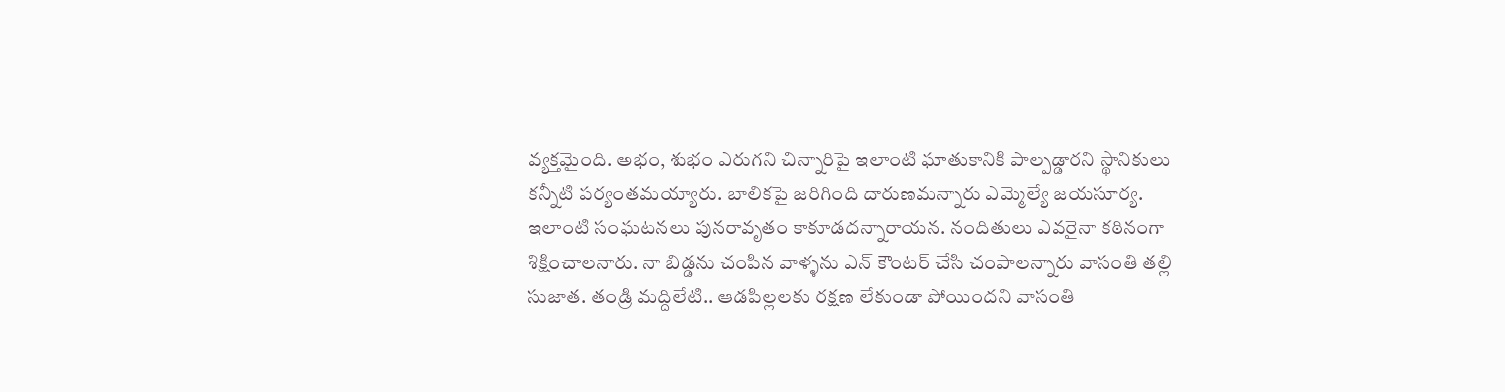వ్యక్తమైంది. అభం, శుభం ఎరుగని చిన్నారిపై ఇలాంటి ఘాతుకానికి పాల్పడ్డారని స్థానికులు కన్నీటి పర్యంతమయ్యారు. బాలికపై జరిగింది దారుణమన్నారు ఎమ్మెల్యే జయసూర్య. ఇలాంటి సంఘటనలు పునరావృతం కాకూడదన్నారాయన. నందితులు ఎవరైనా కఠినంగా శిక్షించాలనారు. నా బిడ్డను చంపిన వాళ్ళను ఎన్ కౌంటర్ చేసి చంపాలన్నారు వాసంతి తల్లి సుజాత. తండ్రి మద్దిలేటి.. ఆడపిల్లలకు రక్షణ లేకుండా పోయిందని వాసంతి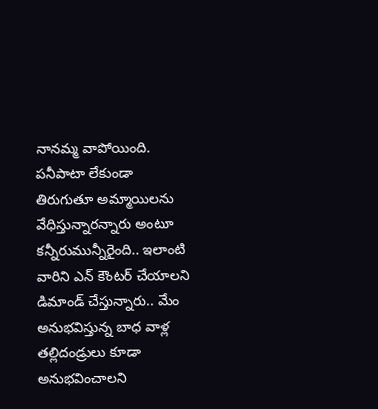నానమ్మ వాపోయింది. పనీపాటా లేకుండా తిరుగుతూ అమ్మాయిలను వేధిస్తున్నారన్నారు అంటూ కన్నీరుమున్నీరైంది.. ఇలాంటి వారిని ఎన్ కౌంటర్ చేయాలని డిమాండ్ చేస్తున్నారు.. మేం అనుభవిస్తున్న బాధ వాళ్ల తల్లిదండ్రులు కూడా అనుభవించాలని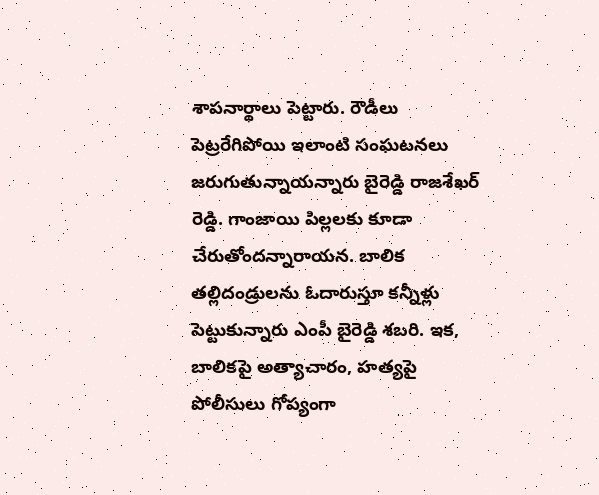శాపనార్థాలు పెట్టారు. రౌడీలు పెట్రరేగిపోయి ఇలాంటి సంఘటనలు జరుగుతున్నాయన్నారు బైరెడ్డి రాజశేఖర్ రెడ్డి. గాంజాయి పిల్లలకు కూడా చేరుతోందన్నారాయన. బాలిక తల్లిదండ్రులను ఓదారుస్తూ కన్నీళ్లు పెట్టుకున్నారు ఎంపీ బైరెడ్డి శబరి. ఇక, బాలికపై అత్యాచారం, హత్యపై పోలీసులు గోప్యంగా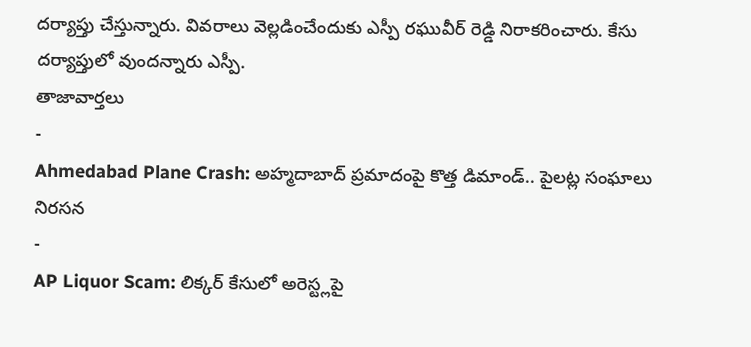దర్యాప్తు చేస్తున్నారు. వివరాలు వెల్లడించేందుకు ఎస్పీ రఘువీర్ రెడ్డి నిరాకరించారు. కేసు దర్యాప్తులో వుందన్నారు ఎస్పీ.
తాజావార్తలు
-
Ahmedabad Plane Crash: అహ్మదాబాద్ ప్రమాదంపై కొత్త డిమాండ్.. పైలట్ల సంఘాలు నిరసన
-
AP Liquor Scam: లిక్కర్ కేసులో అరెస్ట్లపై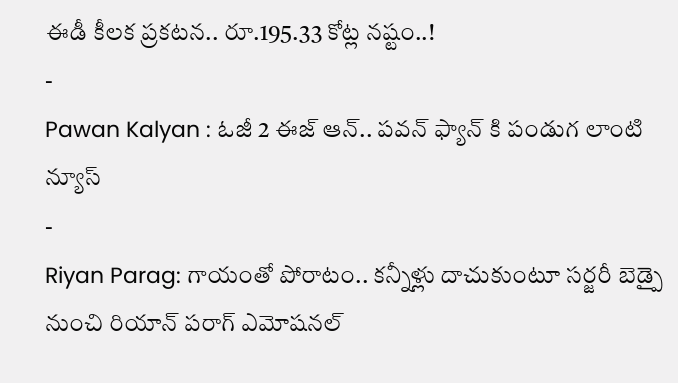ఈడీ కీలక ప్రకటన.. రూ.195.33 కోట్ల నష్టం..!
-
Pawan Kalyan : ఓజీ 2 ఈజ్ ఆన్.. పవన్ ఫ్యాన్ కి పండుగ లాంటి న్యూస్
-
Riyan Parag: గాయంతో పోరాటం.. కన్నీళ్లు దాచుకుంటూ సర్జరీ బెడ్పై నుంచి రియాన్ పరాగ్ ఎమోషనల్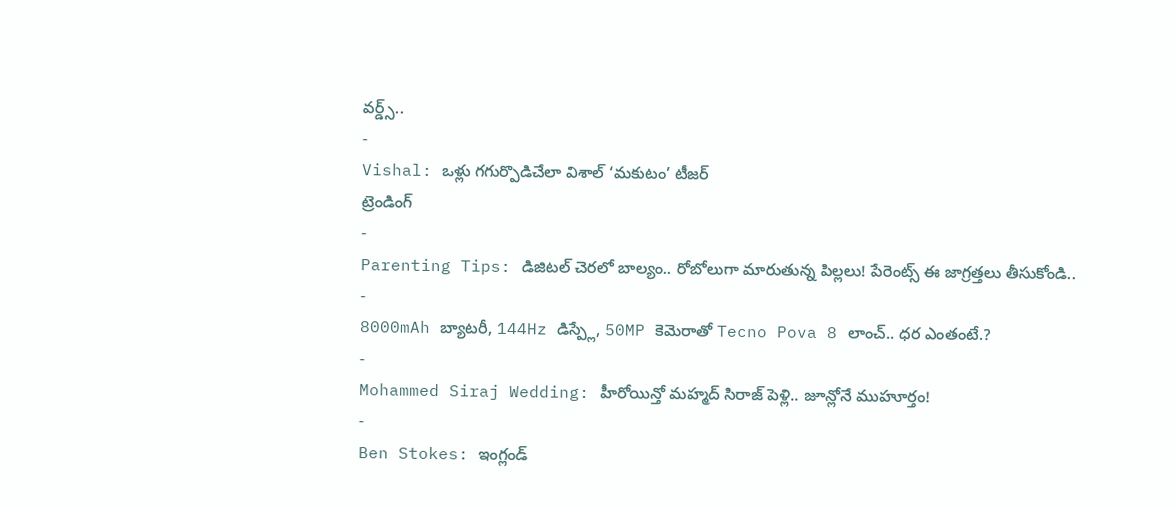వర్డ్స్..
-
Vishal: ఒళ్లు గగుర్పొడిచేలా విశాల్ ‘మకుటం’ టీజర్
ట్రెండింగ్
-
Parenting Tips: డిజిటల్ చెరలో బాల్యం.. రోబోలుగా మారుతున్న పిల్లలు! పేరెంట్స్ ఈ జాగ్రత్తలు తీసుకోండి..
-
8000mAh బ్యాటరీ, 144Hz డిస్ప్లే, 50MP కెమెరాతో Tecno Pova 8 లాంచ్.. ధర ఎంతంటే.?
-
Mohammed Siraj Wedding: హీరోయిన్తో మహ్మద్ సిరాజ్ పెళ్లి.. జూన్లోనే ముహూర్తం!
-
Ben Stokes: ఇంగ్లండ్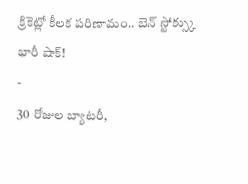క్రికెట్లో కీలక పరిణామం.. బెన్ స్టోక్స్కు భారీ షాక్!
-
30 రోజుల బ్యాటరీ,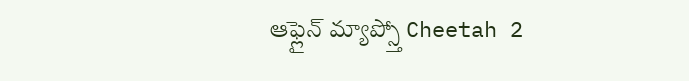ఆఫ్లైన్ మ్యాప్స్తో Cheetah 2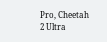Pro, Cheetah 2 Ultra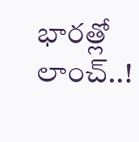భారత్లో లాంచ్..!